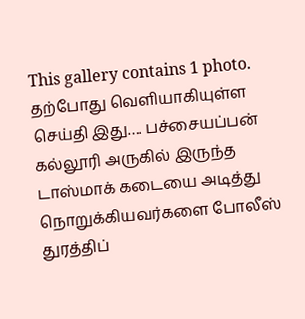This gallery contains 1 photo.
தற்போது வெளியாகியுள்ள செய்தி இது…. பச்சையப்பன் கல்லூரி அருகில் இருந்த டாஸ்மாக் கடையை அடித்து நொறுக்கியவர்களை போலீஸ் துரத்திப்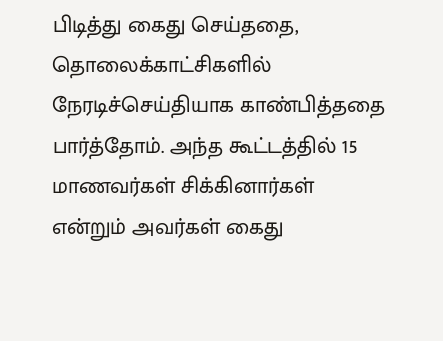பிடித்து கைது செய்ததை, தொலைக்காட்சிகளில் நேரடிச்செய்தியாக காண்பித்ததை பார்த்தோம். அந்த கூட்டத்தில் 15 மாணவர்கள் சிக்கினார்கள் என்றும் அவர்கள் கைது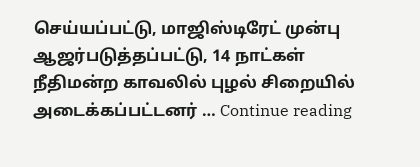செய்யப்பட்டு, மாஜிஸ்டிரேட் முன்பு ஆஜர்படுத்தப்பட்டு, 14 நாட்கள் நீதிமன்ற காவலில் புழல் சிறையில் அடைக்கப்பட்டனர் … Continue reading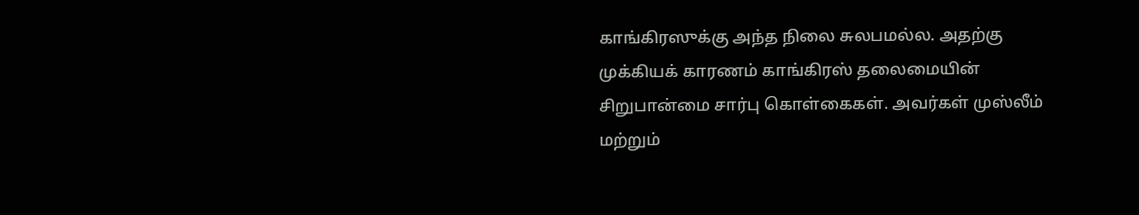காங்கிரஸுக்கு அந்த நிலை சுலபமல்ல. அதற்கு முக்கியக் காரணம் காங்கிரஸ் தலைமையின் சிறுபான்மை சார்பு கொள்கைகள். அவர்கள் முஸ்லீம் மற்றும்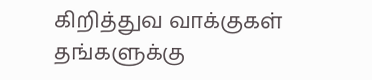கிறித்துவ வாக்குகள் தங்களுக்கு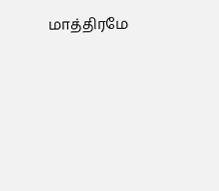மாத்திரமே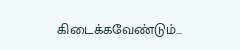கிடைக்கவேண்டும்…